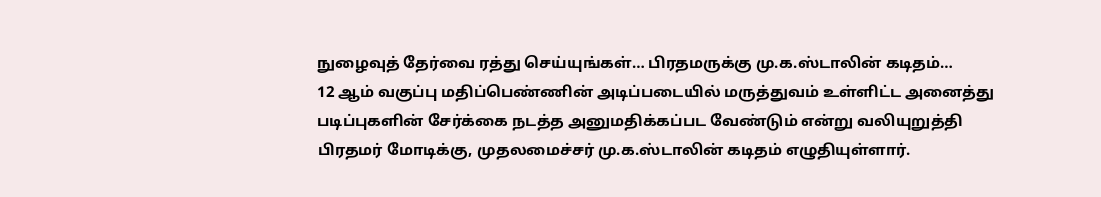நுழைவுத் தேர்வை ரத்து செய்யுங்கள்… பிரதமருக்கு மு.க.ஸ்டாலின் கடிதம்…
12 ஆம் வகுப்பு மதிப்பெண்ணின் அடிப்படையில் மருத்துவம் உள்ளிட்ட அனைத்து படிப்புகளின் சேர்க்கை நடத்த அனுமதிக்கப்பட வேண்டும் என்று வலியுறுத்தி பிரதமர் மோடிக்கு, முதலமைச்சர் மு.க.ஸ்டாலின் கடிதம் எழுதியுள்ளார்.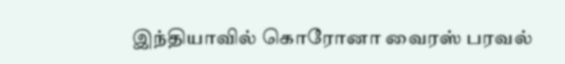இந்தியாவில் கொரோனா வைரஸ் பரவல்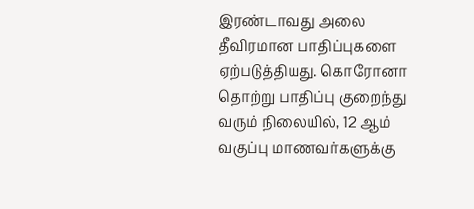இரண்டாவது அலை தீவிரமான பாதிப்புகளை ஏற்படுத்தியது. கொரோனா தொற்று பாதிப்பு குறைந்து வரும் நிலையில், 12 ஆம் வகுப்பு மாணவர்களுக்கு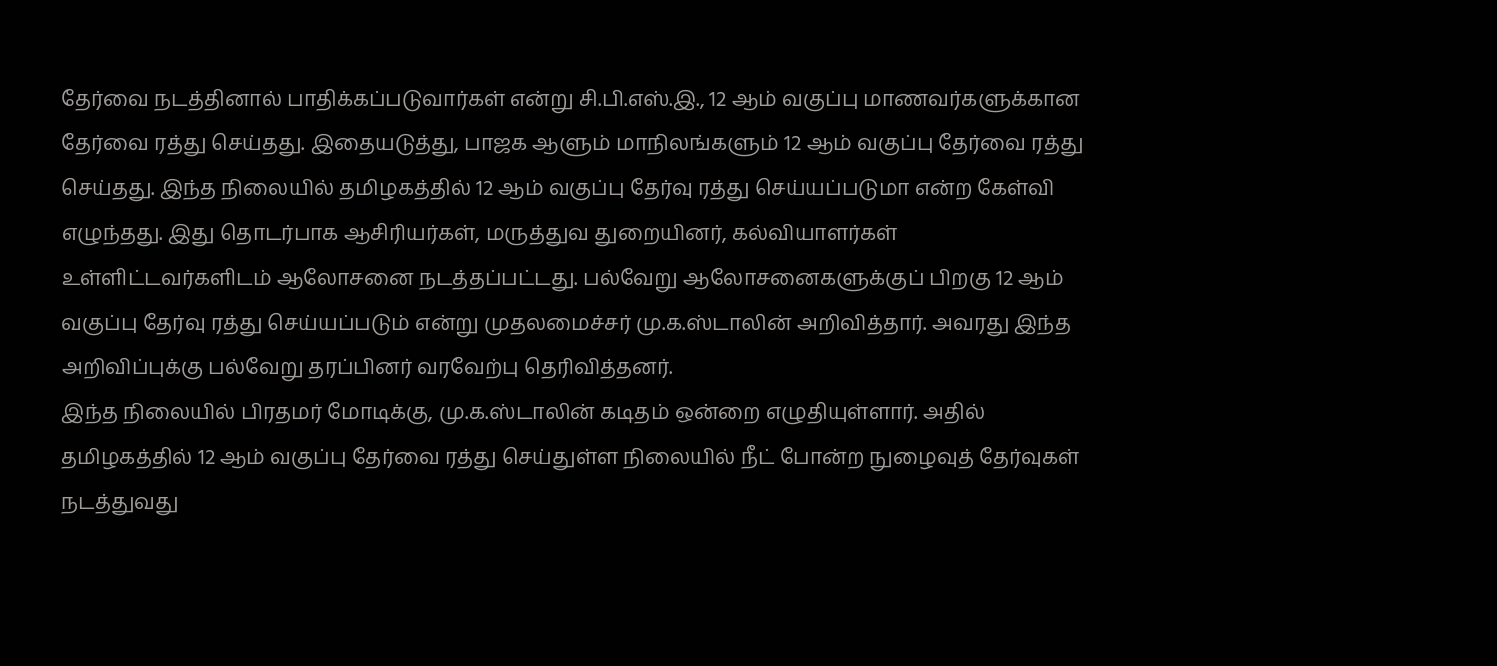தேர்வை நடத்தினால் பாதிக்கப்படுவார்கள் என்று சி.பி.எஸ்.இ., 12 ஆம் வகுப்பு மாணவர்களுக்கான தேர்வை ரத்து செய்தது. இதையடுத்து, பாஜக ஆளும் மாநிலங்களும் 12 ஆம் வகுப்பு தேர்வை ரத்து செய்தது. இந்த நிலையில் தமிழகத்தில் 12 ஆம் வகுப்பு தேர்வு ரத்து செய்யப்படுமா என்ற கேள்வி எழுந்தது. இது தொடர்பாக ஆசிரியர்கள், மருத்துவ துறையினர், கல்வியாளர்கள் உள்ளிட்டவர்களிடம் ஆலோசனை நடத்தப்பட்டது. பல்வேறு ஆலோசனைகளுக்குப் பிறகு 12 ஆம் வகுப்பு தேர்வு ரத்து செய்யப்படும் என்று முதலமைச்சர் மு.க.ஸ்டாலின் அறிவித்தார். அவரது இந்த அறிவிப்புக்கு பல்வேறு தரப்பினர் வரவேற்பு தெரிவித்தனர்.
இந்த நிலையில் பிரதமர் மோடிக்கு, மு.க.ஸ்டாலின் கடிதம் ஒன்றை எழுதியுள்ளார். அதில் தமிழகத்தில் 12 ஆம் வகுப்பு தேர்வை ரத்து செய்துள்ள நிலையில் நீட் போன்ற நுழைவுத் தேர்வுகள் நடத்துவது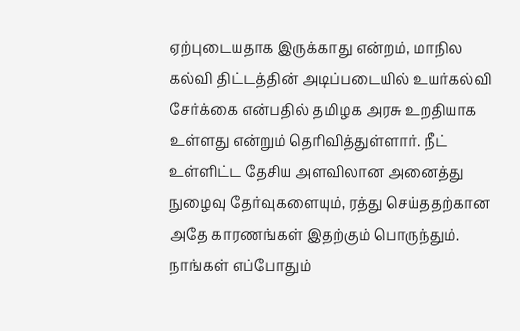ஏற்புடையதாக இருக்காது என்றம், மாநில கல்வி திட்டத்தின் அடிப்படையில் உயர்கல்வி சேர்க்கை என்பதில் தமிழக அரசு உறதியாக உள்ளது என்றும் தெரிவித்துள்ளார். நீட் உள்ளிட்ட தேசிய அளவிலான அனைத்து நுழைவு தேர்வுகளையும், ரத்து செய்ததற்கான அதே காரணங்கள் இதற்கும் பொருந்தும். நாங்கள் எப்போதும்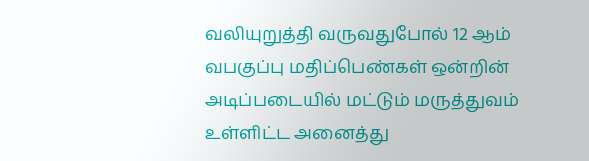வலியுறுத்தி வருவதுபோல் 12 ஆம் வபகுப்பு மதிப்பெண்கள் ஒன்றின் அடிப்படையில் மட்டும் மருத்துவம் உள்ளிட்ட அனைத்து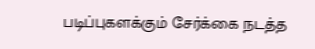படிப்புகளக்கும் சேர்க்கை நடத்த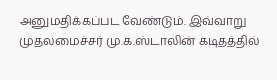அனுமதிக்கப்பட வேண்டும். இவ்வாறு முதலமைச்சர் மு.க.ஸ்டாலின் கடிதத்தில்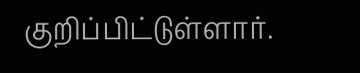குறிப்பிட்டுள்ளார்.